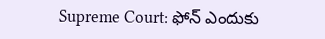Supreme Court: ఫోన్ ఎందుకు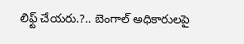లిఫ్ట్ చేయరు.?.. బెంగాల్ అధికారులపై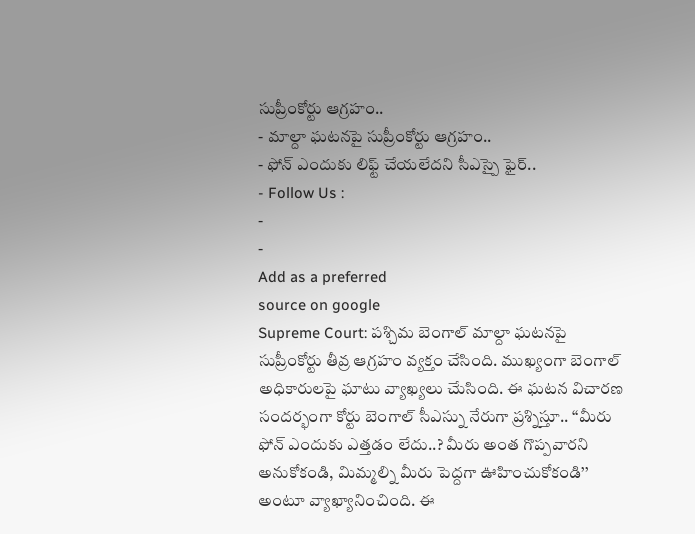సుప్రీంకోర్టు ఆగ్రహం..
- మాల్దా ఘటనపై సుప్రీంకోర్టు ఆగ్రహం..
- ఫోన్ ఎందుకు లిఫ్ట్ చేయలేదని సీఎస్పై ఫైర్..
- Follow Us :
-
-
Add as a preferred
source on google
Supreme Court: పశ్చిమ బెంగాల్ మాల్దా ఘటనపై సుప్రీంకోర్టు తీవ్ర ఆగ్రహం వ్యక్తం చేసింది. ముఖ్యంగా బెంగాల్ అధికారులపై ఘాటు వ్యాఖ్యలు చేుసింది. ఈ ఘటన విచారణ సందర్భంగా కోర్టు బెంగాల్ సీఎస్ను నేరుగా ప్రశ్నిస్తూ.. ‘‘మీరు ఫోన్ ఎందుకు ఎత్తడం లేదు..? మీరు అంత గొప్పవారని అనుకోకండి, మిమ్మల్ని మీరు పెద్దగా ఊహించుకోకండి’’ అంటూ వ్యాఖ్యానించింది. ఈ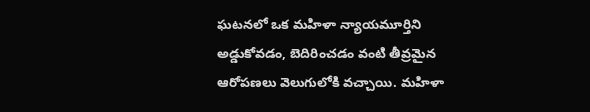ఘటనలో ఒక మహిళా న్యాయమూర్తిని అడ్డుకోవడం, బెదిరించడం వంటి తీవ్రమైన ఆరోపణలు వెలుగులోకి వచ్చాయి. మహిళా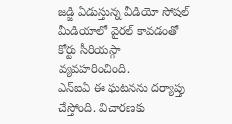జడ్జి ఏడుస్తున్న వీడియో సోషల్ మీడియాలో వైరల్ కావడంతో కోర్టు సీరియస్గా వ్యవహరించింది.
ఎన్ఐఏ ఈ ఘటనను దర్యాప్తు చేస్తోంది. విచారణకు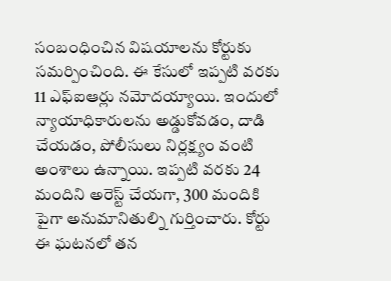సంబంధించిన విషయాలను కోర్టుకు సమర్పించింది. ఈ కేసులో ఇప్పటి వరకు 11 ఎఫ్ఐఆర్లు నమోదయ్యాయి. ఇందులో న్యాయాధికారులను అడ్డుకోవడం, దాడి చేయడం, పోలీసులు నిర్లక్ష్యం వంటి అంశాలు ఉన్నాయి. ఇప్పటి వరకు 24 మందిని అరెస్ట్ చేయగా, 300 మందికి పైగా అనుమానితుల్ని గుర్తించారు. కోర్టు ఈ ఘటనలో తన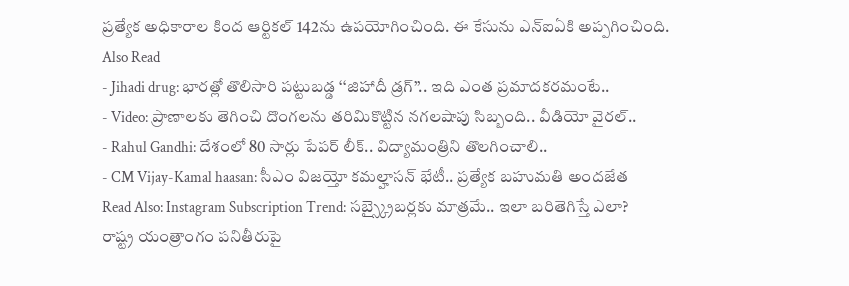ప్రత్యేక అధికారాల కింద ఆర్టికల్ 142ను ఉపయోగించింది. ఈ కేసును ఎన్ఐఏకి అప్పగించింది.
Also Read
- Jihadi drug: భారత్లో తొలిసారి పట్టుబడ్డ ‘‘జిహాదీ డ్రగ్’’.. ఇది ఎంత ప్రమాదకరమంటే..
- Video: ప్రాణాలకు తెగించి దొంగలను తరిమికొట్టిన నగలషాపు సిబ్బంది.. వీడియో వైరల్..
- Rahul Gandhi: దేశంలో 80 సార్లు పేపర్ లీక్.. విద్యామంత్రిని తొలగించాలి..
- CM Vijay-Kamal haasan: సీఎం విజయ్తో కమల్హాసన్ భేటీ.. ప్రత్యేక బహుమతి అందజేత
Read Also: Instagram Subscription Trend: సబ్స్క్రైబర్లకు మాత్రమే.. ఇలా బరితెగిస్తే ఎలా?
రాష్ట్ర యంత్రాంగం పనితీరుపై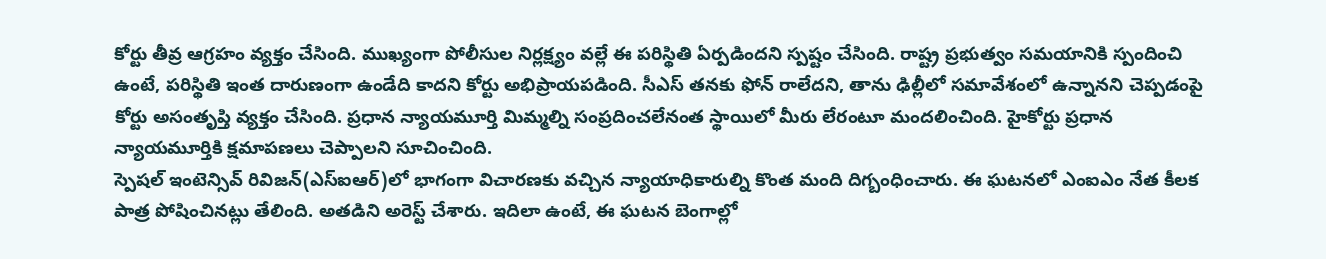కోర్టు తీవ్ర ఆగ్రహం వ్యక్తం చేసింది. ముఖ్యంగా పోలీసుల నిర్లక్ష్యం వల్లే ఈ పరిస్థితి ఏర్పడిందని స్పష్టం చేసింది. రాష్ట్ర ప్రభుత్వం సమయానికి స్పందించి ఉంటే, పరిస్థితి ఇంత దారుణంగా ఉండేది కాదని కోర్టు అభిప్రాయపడింది. సీఎస్ తనకు ఫోన్ రాలేదని, తాను ఢిల్లీలో సమావేశంలో ఉన్నానని చెప్పడంపై కోర్టు అసంతృప్తి వ్యక్తం చేసింది. ప్రధాన న్యాయమూర్తి మిమ్మల్ని సంప్రదించలేనంత స్థాయిలో మీరు లేరంటూ మందలించింది. హైకోర్టు ప్రధాన న్యాయమూర్తికి క్షమాపణలు చెప్పాలని సూచించింది.
స్పెషల్ ఇంటెన్సివ్ రివిజన్(ఎస్ఐఆర్)లో భాగంగా విచారణకు వచ్చిన న్యాయాధికారుల్ని కొంత మంది దిగ్బంధించారు. ఈ ఘటనలో ఎంఐఎం నేత కీలక పాత్ర పోషించినట్లు తేలింది. అతడిని అరెస్ట్ చేశారు. ఇదిలా ఉంటే, ఈ ఘటన బెంగాల్లో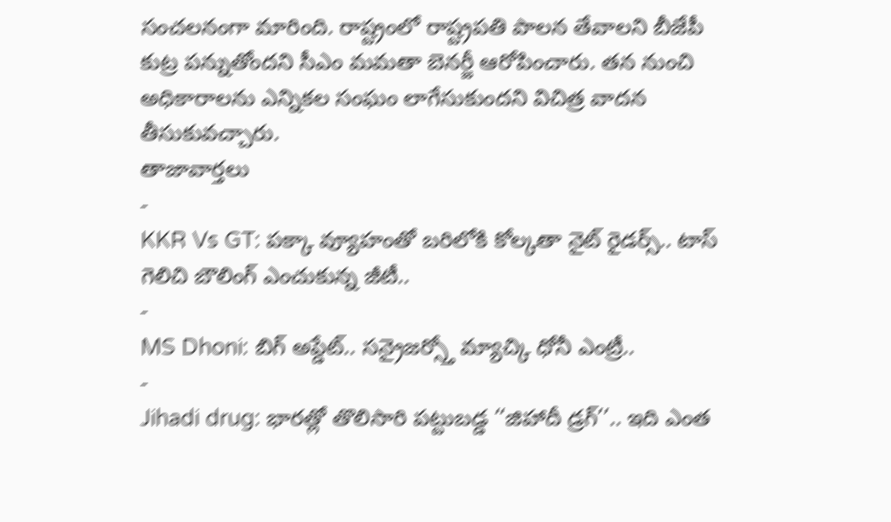సంచలనంగా మారింది. రాష్ట్రంలో రాష్ట్రపతి పాలన తేవాలని బీజేపీ కుట్ర పన్నుతోందని సీఎం మమతా బెనర్జీ ఆరోపించారు. తన నుంచి అధికారాలను ఎన్నికల సంఘం లాగేసుకుందని విచిత్ర వాదన తీసుకువచ్చారు.
తాజావార్తలు
-
KKR Vs GT: పక్కా వ్యూహంతో బరిలోకి కోల్కతా నైట్ రైడర్స్.. టాస్ గెలిచి బౌలింగ్ ఎంచుకున్న జీటీ..
-
MS Dhoni: బిగ్ అప్డేట్.. సన్రైజర్స్తో మ్యాచ్కి ధోనీ ఎంట్రీ..
-
Jihadi drug: భారత్లో తొలిసారి పట్టుబడ్డ ‘‘జిహాదీ డ్రగ్’’.. ఇది ఎంత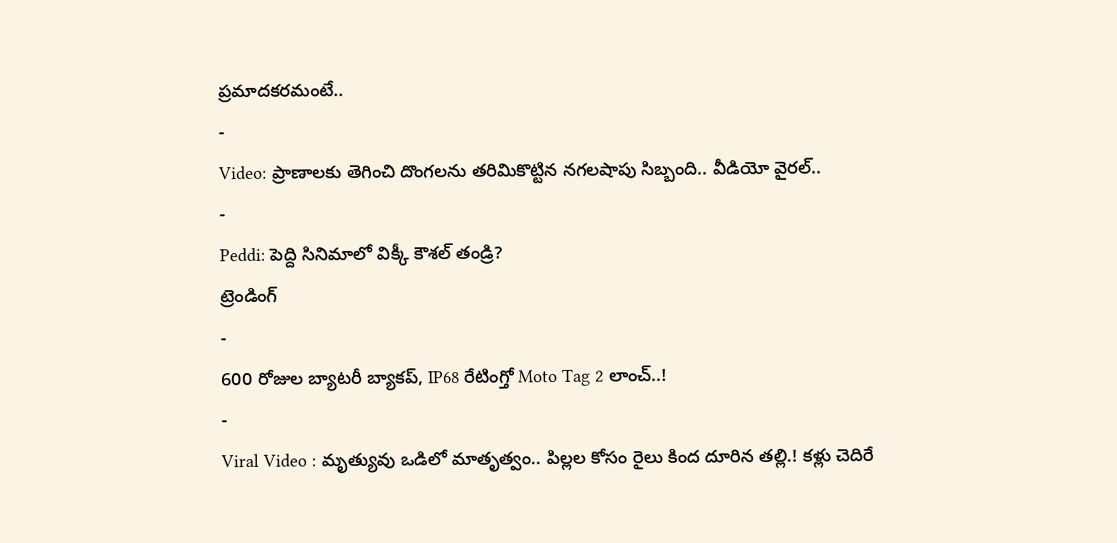ప్రమాదకరమంటే..
-
Video: ప్రాణాలకు తెగించి దొంగలను తరిమికొట్టిన నగలషాపు సిబ్బంది.. వీడియో వైరల్..
-
Peddi: పెద్ది సినిమాలో విక్కీ కౌశల్ తండ్రి?
ట్రెండింగ్
-
600 రోజుల బ్యాటరీ బ్యాకప్, IP68 రేటింగ్తో Moto Tag 2 లాంచ్..!
-
Viral Video : మృత్యువు ఒడిలో మాతృత్వం.. పిల్లల కోసం రైలు కింద దూరిన తల్లి.! కళ్లు చెదిరే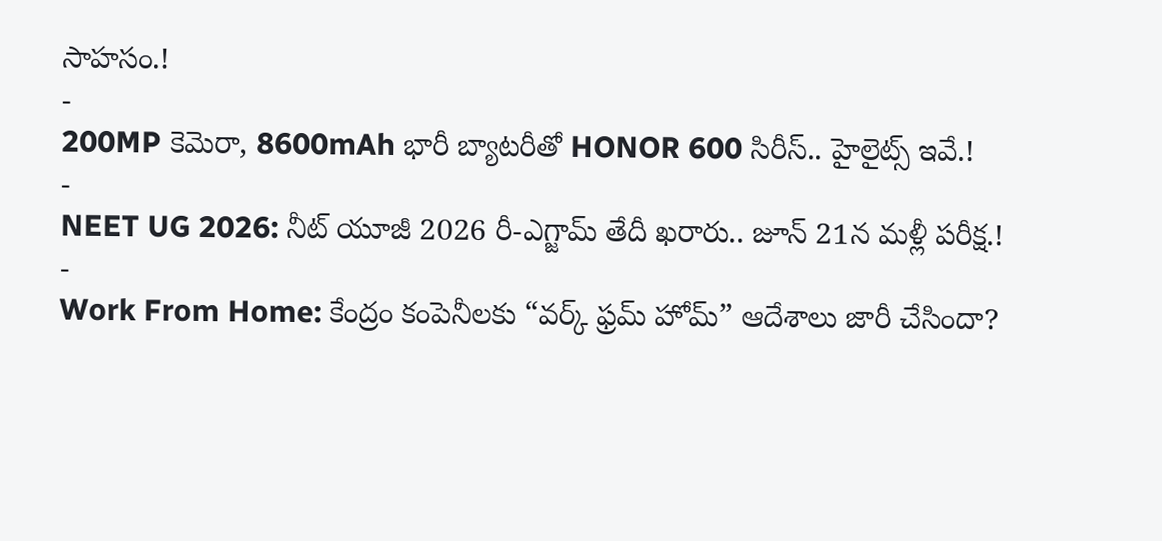సాహసం.!
-
200MP కెమెరా, 8600mAh భారీ బ్యాటరీతో HONOR 600 సిరీస్.. హైలైట్స్ ఇవే.!
-
NEET UG 2026: నీట్ యూజీ 2026 రీ-ఎగ్జామ్ తేదీ ఖరారు.. జూన్ 21న మళ్లీ పరీక్ష.!
-
Work From Home: కేంద్రం కంపెనీలకు “వర్క్ ఫ్రమ్ హోమ్” ఆదేశాలు జారీ చేసిందా?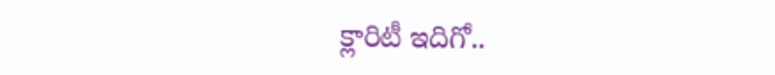క్లారిటీ ఇదిగో..